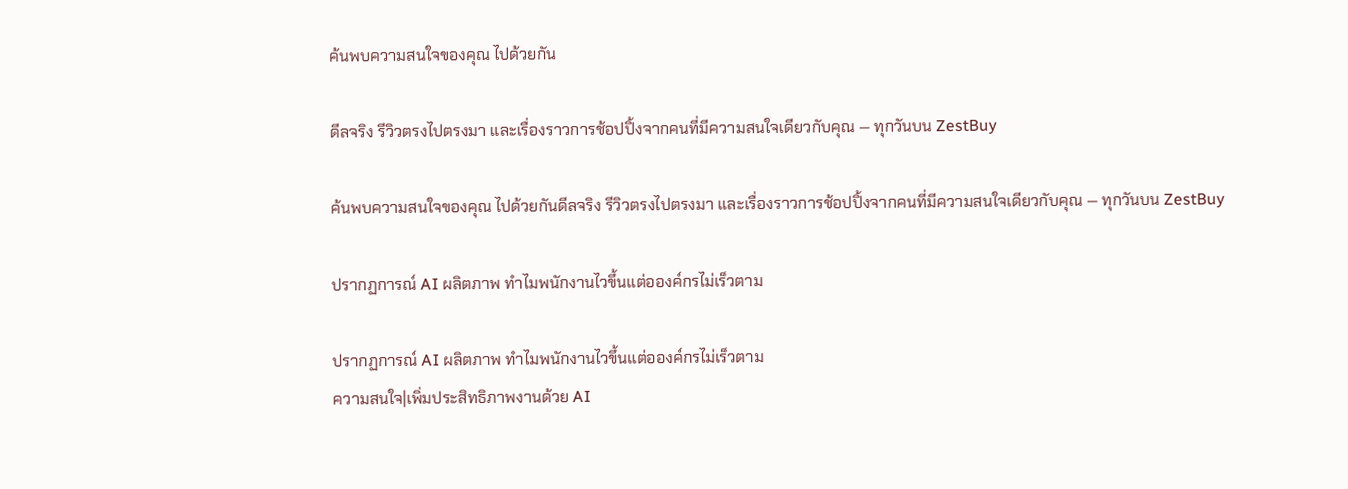ค้นพบความสนใจของคุณ ไปด้วยกัน

ดีลจริง รีวิวตรงไปตรงมา และเรื่องราวการช้อปปิ้งจากคนที่มีความสนใจเดียวกับคุณ — ทุกวันบน ZestBuy

ค้นพบความสนใจของคุณ ไปด้วยกันดีลจริง รีวิวตรงไปตรงมา และเรื่องราวการช้อปปิ้งจากคนที่มีความสนใจเดียวกับคุณ — ทุกวันบน ZestBuy

ปรากฏการณ์ AI ผลิตภาพ ทำไมพนักงานไวขึ้นแต่อองค์กรไม่เร็วตาม

ปรากฏการณ์ AI ผลิตภาพ ทำไมพนักงานไวขึ้นแต่อองค์กรไม่เร็วตาม
ความสนใจ|เพิ่มประสิทธิภาพงานด้วย AI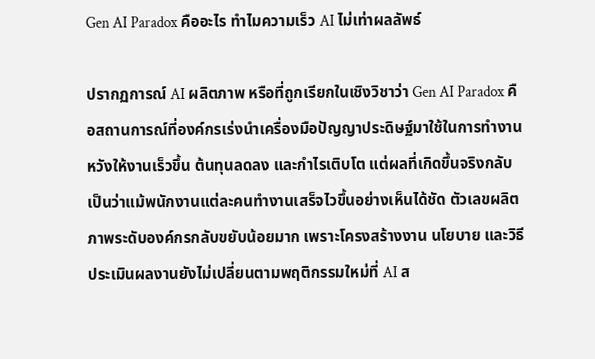Gen AI Paradox คืออะไร ทำไมความเร็ว AI ไม่เท่าผลลัพธ์

ปรากฏการณ์ AI ผลิตภาพ หรือที่ถูกเรียกในเชิงวิชาว่า Gen AI Paradox คือสถานการณ์ที่องค์กรเร่งนำเครื่องมือปัญญาประดิษฐ์มาใช้ในการทำงาน หวังให้งานเร็วขึ้น ต้นทุนลดลง และกำไรเติบโต แต่ผลที่เกิดขึ้นจริงกลับเป็นว่าแม้พนักงานแต่ละคนทำงานเสร็จไวขึ้นอย่างเห็นได้ชัด ตัวเลขผลิตภาพระดับองค์กรกลับขยับน้อยมาก เพราะโครงสร้างงาน นโยบาย และวิธีประเมินผลงานยังไม่เปลี่ยนตามพฤติกรรมใหม่ที่ AI ส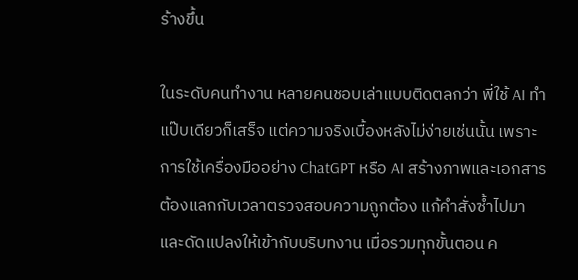ร้างขึ้น

ในระดับคนทำงาน หลายคนชอบเล่าแบบติดตลกว่า พี่ใช้ AI ทำแป๊บเดียวก็เสร็จ แต่ความจริงเบื้องหลังไม่ง่ายเช่นนั้น เพราะการใช้เครื่องมืออย่าง ChatGPT หรือ AI สร้างภาพและเอกสาร ต้องแลกกับเวลาตรวจสอบความถูกต้อง แก้คำสั่งซ้ำไปมา และดัดแปลงให้เข้ากับบริบทงาน เมื่อรวมทุกขั้นตอน ค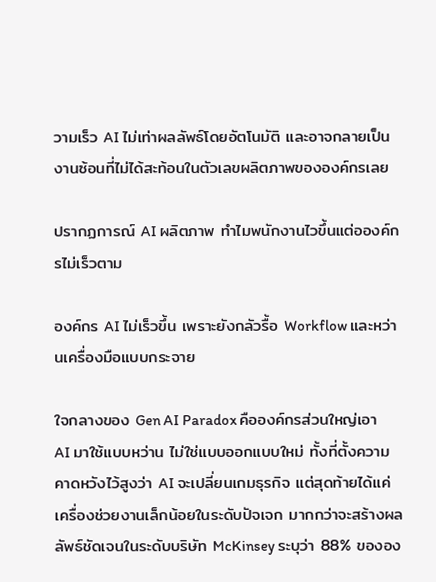วามเร็ว AI ไม่เท่าผลลัพธ์โดยอัตโนมัติ และอาจกลายเป็นงานซ้อนที่ไม่ได้สะท้อนในตัวเลขผลิตภาพขององค์กรเลย

ปรากฏการณ์ AI ผลิตภาพ ทำไมพนักงานไวขึ้นแต่อองค์กรไม่เร็วตาม

องค์กร AI ไม่เร็วขึ้น เพราะยังกลัวรื้อ Workflow และหว่านเครื่องมือแบบกระจาย

ใจกลางของ Gen AI Paradox คือองค์กรส่วนใหญ่เอา AI มาใช้แบบหว่าน ไม่ใช่แบบออกแบบใหม่ ทั้งที่ตั้งความคาดหวังไว้สูงว่า AI จะเปลี่ยนเกมธุรกิจ แต่สุดท้ายได้แค่เครื่องช่วยงานเล็กน้อยในระดับปัจเจก มากกว่าจะสร้างผลลัพธ์ชัดเจนในระดับบริษัท McKinsey ระบุว่า 88% ขององ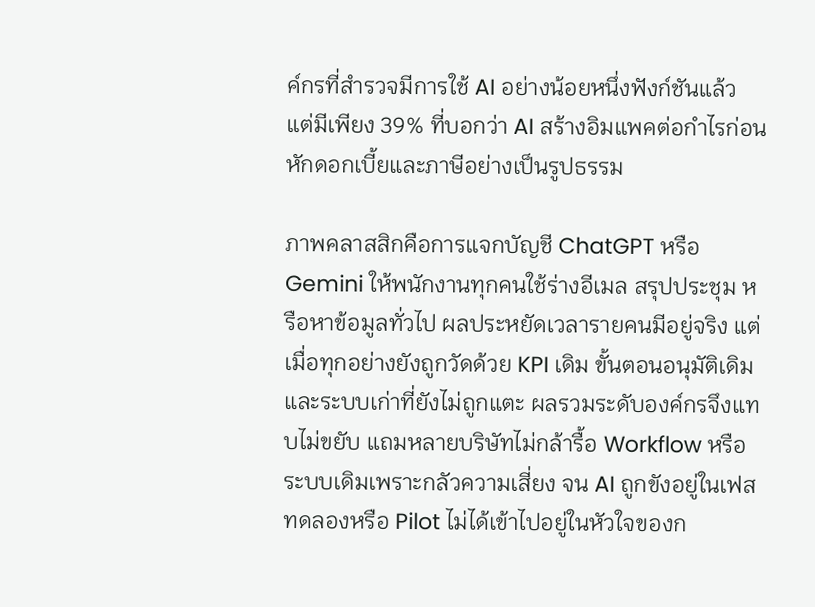ค์กรที่สำรวจมีการใช้ AI อย่างน้อยหนึ่งฟังก์ชันแล้ว แต่มีเพียง 39% ที่บอกว่า AI สร้างอิมแพคต่อกำไรก่อนหักดอกเบี้ยและภาษีอย่างเป็นรูปธรรม

ภาพคลาสสิกคือการแจกบัญชี ChatGPT หรือ Gemini ให้พนักงานทุกคนใช้ร่างอีเมล สรุปประชุม หรือหาข้อมูลทั่วไป ผลประหยัดเวลารายคนมีอยู่จริง แต่เมื่อทุกอย่างยังถูกวัดด้วย KPI เดิม ขั้นตอนอนุมัติเดิม และระบบเก่าที่ยังไม่ถูกแตะ ผลรวมระดับองค์กรจึงแทบไม่ขยับ แถมหลายบริษัทไม่กล้ารื้อ Workflow หรือระบบเดิมเพราะกลัวความเสี่ยง จน AI ถูกขังอยู่ในเฟสทดลองหรือ Pilot ไม่ได้เข้าไปอยู่ในหัวใจของก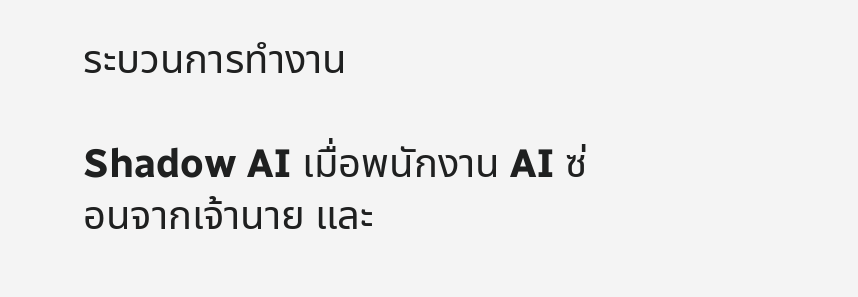ระบวนการทำงาน

Shadow AI เมื่อพนักงาน AI ซ่อนจากเจ้านาย และ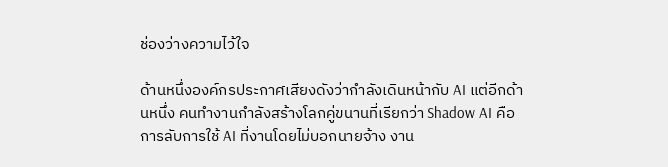ช่องว่างความไว้ใจ

ด้านหนึ่งองค์กรประกาศเสียงดังว่ากำลังเดินหน้ากับ AI แต่อีกด้านหนึ่ง คนทำงานกำลังสร้างโลกคู่ขนานที่เรียกว่า Shadow AI คือการลับการใช้ AI ที่งานโดยไม่บอกนายจ้าง งาน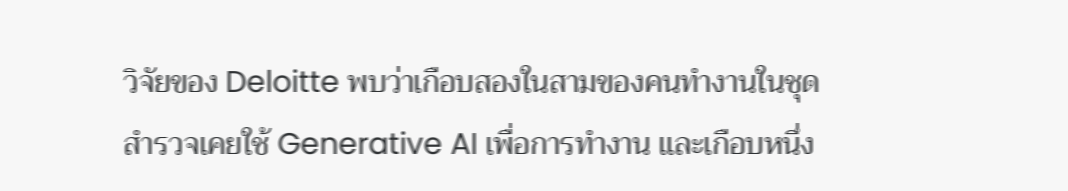วิจัยของ Deloitte พบว่าเกือบสองในสามของคนทำงานในชุดสำรวจเคยใช้ Generative AI เพื่อการทำงาน และเกือบหนึ่ง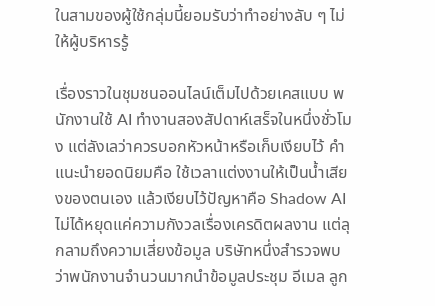ในสามของผู้ใช้กลุ่มนี้ยอมรับว่าทำอย่างลับ ๆ ไม่ให้ผู้บริหารรู้

เรื่องราวในชุมชนออนไลน์เต็มไปด้วยเคสแบบ พนักงานใช้ AI ทำงานสองสัปดาห์เสร็จในหนึ่งชั่วโมง แต่ลังเลว่าควรบอกหัวหน้าหรือเก็บเงียบไว้ คำแนะนำยอดนิยมคือ ใช้เวลาแต่งงานให้เป็นน้ำเสียงของตนเอง แล้วเงียบไว้ปัญหาคือ Shadow AI ไม่ได้หยุดแค่ความกังวลเรื่องเครดิตผลงาน แต่ลุกลามถึงความเสี่ยงข้อมูล บริษัทหนึ่งสำรวจพบว่าพนักงานจำนวนมากนำข้อมูลประชุม อีเมล ลูก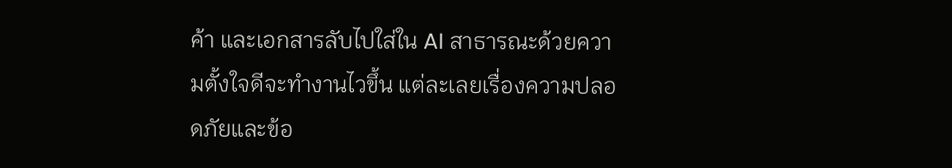ค้า และเอกสารลับไปใส่ใน AI สาธารณะด้วยความตั้งใจดีจะทำงานไวขึ้น แต่ละเลยเรื่องความปลอดภัยและข้อ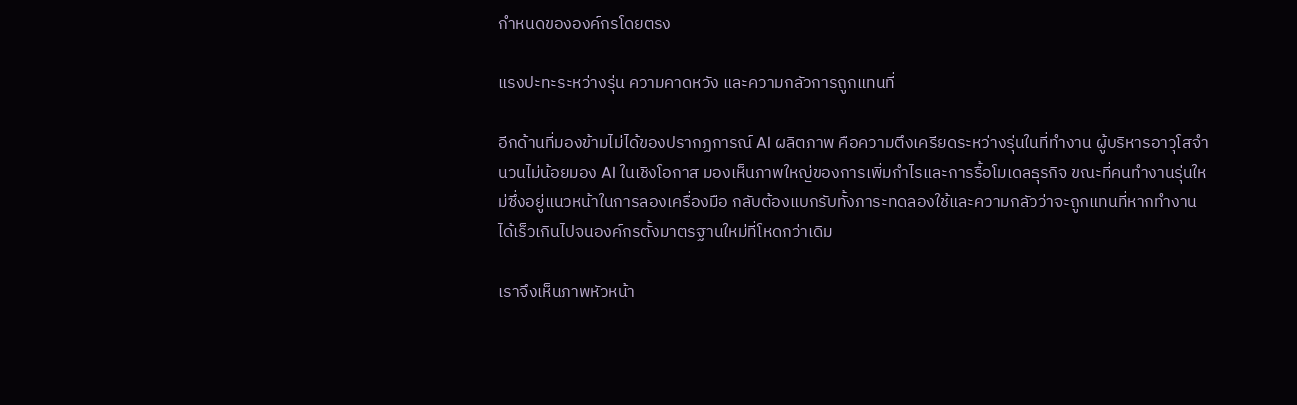กำหนดขององค์กรโดยตรง

แรงปะทะระหว่างรุ่น ความคาดหวัง และความกลัวการถูกแทนที่

อีกด้านที่มองข้ามไม่ได้ของปรากฏการณ์ AI ผลิตภาพ คือความตึงเครียดระหว่างรุ่นในที่ทำงาน ผู้บริหารอาวุโสจำนวนไม่น้อยมอง AI ในเชิงโอกาส มองเห็นภาพใหญ่ของการเพิ่มกำไรและการรื้อโมเดลธุรกิจ ขณะที่คนทำงานรุ่นใหม่ซึ่งอยู่แนวหน้าในการลองเครื่องมือ กลับต้องแบกรับทั้งภาระทดลองใช้และความกลัวว่าจะถูกแทนที่หากทำงานได้เร็วเกินไปจนองค์กรตั้งมาตรฐานใหม่ที่โหดกว่าเดิม

เราจึงเห็นภาพหัวหน้า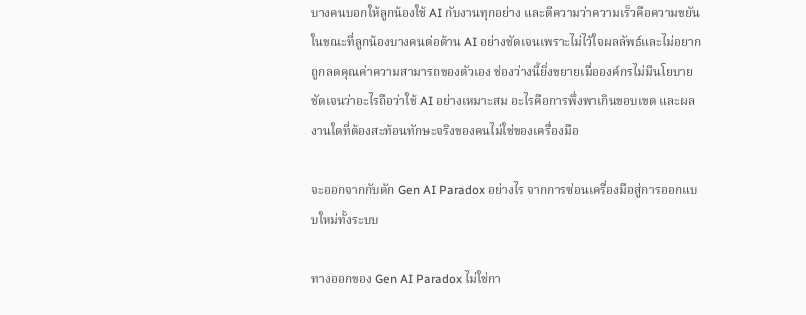บางคนบอกให้ลูกน้องใช้ AI กับงานทุกอย่าง และตีความว่าความเร็วคือความขยัน ในขณะที่ลูกน้องบางคนต่อต้าน AI อย่างชัดเจนเพราะไม่ไว้ใจผลลัพธ์และไม่อยากถูกลดคุณค่าความสามารถของตัวเอง ช่องว่างนี้ยิ่งขยายเมื่อองค์กรไม่มีนโยบายชัดเจนว่าอะไรถือว่าใช้ AI อย่างเหมาะสม อะไรคือการพึ่งพาเกินขอบเขต และผลงานใดที่ต้องสะท้อนทักษะจริงของคนไม่ใช่ของเครื่องมือ

จะออกจากกับดัก Gen AI Paradox อย่างไร จากการซ่อนเครื่องมือสู่การออกแบบใหม่ทั้งระบบ

ทางออกของ Gen AI Paradox ไม่ใช่กา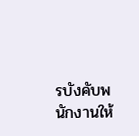รบังคับพนักงานให้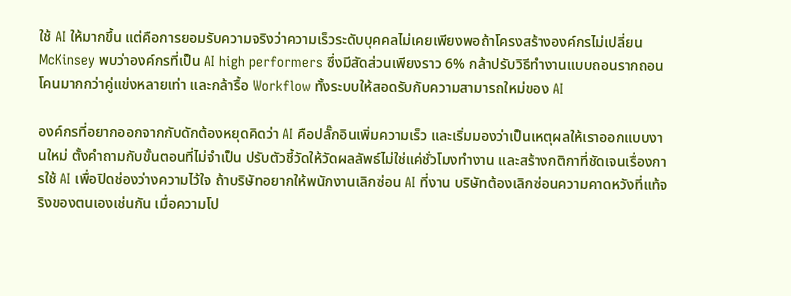ใช้ AI ให้มากขึ้น แต่คือการยอมรับความจริงว่าความเร็วระดับบุคคลไม่เคยเพียงพอถ้าโครงสร้างองค์กรไม่เปลี่ยน McKinsey พบว่าองค์กรที่เป็น AI high performers ซึ่งมีสัดส่วนเพียงราว 6% กล้าปรับวิธีทำงานแบบถอนรากถอนโคนมากกว่าคู่แข่งหลายเท่า และกล้ารื้อ Workflow ทั้งระบบให้สอดรับกับความสามารถใหม่ของ AI

องค์กรที่อยากออกจากกับดักต้องหยุดคิดว่า AI คือปลั๊กอินเพิ่มความเร็ว และเริ่มมองว่าเป็นเหตุผลให้เราออกแบบงานใหม่ ตั้งคำถามกับขั้นตอนที่ไม่จำเป็น ปรับตัวชี้วัดให้วัดผลลัพธ์ไม่ใช่แค่ชั่วโมงทำงาน และสร้างกติกาที่ชัดเจนเรื่องการใช้ AI เพื่อปิดช่องว่างความไว้ใจ ถ้าบริษัทอยากให้พนักงานเลิกซ่อน AI ที่งาน บริษัทต้องเลิกซ่อนความคาดหวังที่แท้จริงของตนเองเช่นกัน เมื่อความโป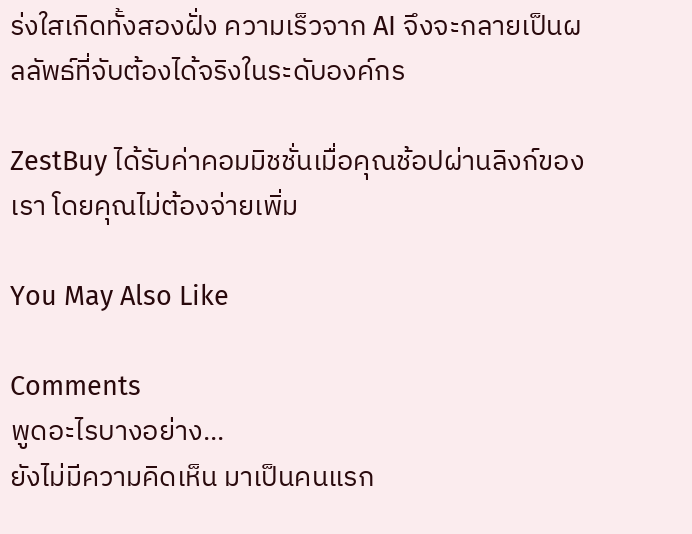ร่งใสเกิดทั้งสองฝั่ง ความเร็วจาก AI จึงจะกลายเป็นผลลัพธ์ที่จับต้องได้จริงในระดับองค์กร

ZestBuy ได้รับค่าคอมมิชชั่นเมื่อคุณช้อปผ่านลิงก์ของเรา โดยคุณไม่ต้องจ่ายเพิ่ม

You May Also Like

Comments
พูดอะไรบางอย่าง...
ยังไม่มีความคิดเห็น มาเป็นคนแรก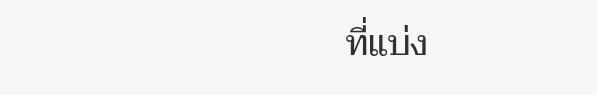ที่แบ่ง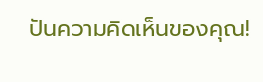ปันความคิดเห็นของคุณ!